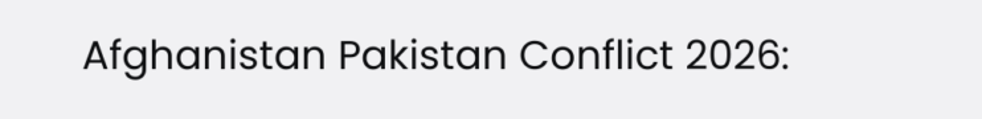Afghanistan Pakistan Conflict 2026: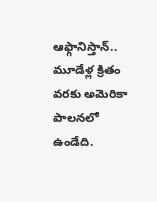ఆఫ్గానిస్తాన్.. మూడేళ్ల క్రితం వరకు అమెరికా పాలనలో ఉండేది.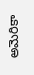అమెరికా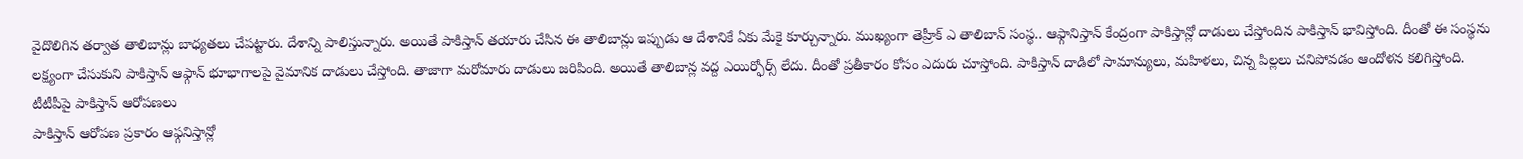వైదొలిగిన తర్వాత తాలిబాన్లు బాధ్యతలు చేపట్టారు. దేశాన్ని పాలిస్తున్నారు. అయితే పాకిస్తాన్ తయారు చేసిన ఈ తాలిబాన్లు ఇప్పుడు ఆ దేశానికే ఏకు మేకై కూర్చున్నారు. ముఖ్యంగా తెహ్రీక్ ఎ తాలిబాన్ సంస్థ.. ఆఫ్గానిస్తాన్ కేంద్రంగా పాకిస్తాన్లో దాడులు చేస్తోందిన పాకిస్తాన్ భావిస్తోంది. దీంతో ఈ సంస్థను లక్ష్యంగా చేసుకుని పాకిస్తాన్ ఆఫ్గాన్ భూభాగాలపై వైమానిక దాడులు చేస్తోంది. తాజాగా మరోమారు దాడులు జరిపింది. అయితే తాలిబాన్ల వద్ద ఎయిర్ఫోర్స్ లేదు. దీంతో ప్రతీకారం కోసం ఎదురు చూస్తోంది. పాకిస్తాన్ దాడిలో సామాన్యులు, మహిళలు, చిన్న పిల్లలు చనిపోవడం ఆందోళన కలిగిస్తోంది.
టీటీపీపై పాకిస్తాన్ ఆరోపణలు
పాకిస్తాన్ ఆరోపణ ప్రకారం ఆఫ్గనిస్తాన్లో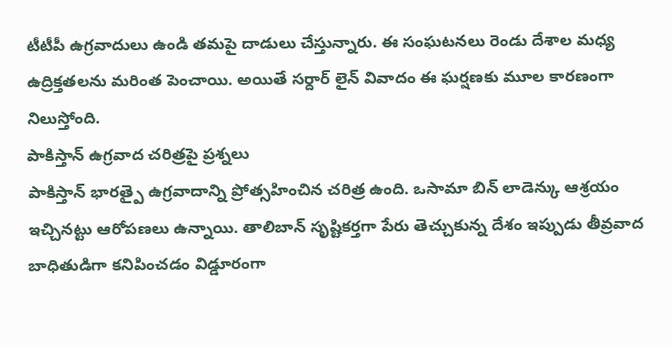టీటీపీ ఉగ్రవాదులు ఉండి తమపై దాడులు చేస్తున్నారు. ఈ సంఘటనలు రెండు దేశాల మధ్య ఉద్రిక్తతలను మరింత పెంచాయి. అయితే సర్దార్ లైన్ వివాదం ఈ ఘర్షణకు మూల కారణంగా నిలుస్తోంది.
పాకిస్తాన్ ఉగ్రవాద చరిత్రపై ప్రశ్నలు
పాకిస్తాన్ భారత్పై ఉగ్రవాదాన్ని ప్రోత్సహించిన చరిత్ర ఉంది. ఒసామా బిన్ లాడెన్కు ఆశ్రయం ఇచ్చినట్టు ఆరోపణలు ఉన్నాయి. తాలిబాన్ సృష్టికర్తగా పేరు తెచ్చుకున్న దేశం ఇప్పుడు తీవ్రవాద బాధితుడిగా కనిపించడం విడ్డూరంగా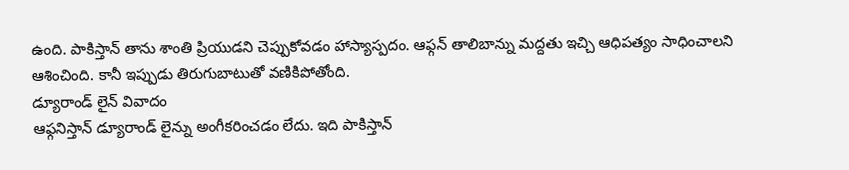ఉంది. పాకిస్తాన్ తాను శాంతి ప్రియుడని చెప్పుకోవడం హాస్యాస్పదం. ఆఫ్గన్ తాలిబాన్ను మద్దతు ఇచ్చి ఆధిపత్యం సాధించాలని ఆశించింది. కానీ ఇప్పుడు తిరుగుబాటుతో వణికిపోతోంది.
డ్యూరాండ్ లైన్ వివాదం
ఆఫ్గనిస్తాన్ డ్యూరాండ్ లైన్ను అంగీకరించడం లేదు. ఇది పాకిస్తాన్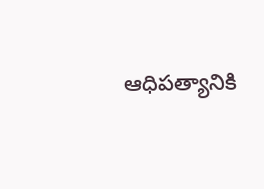ఆధిపత్యానికి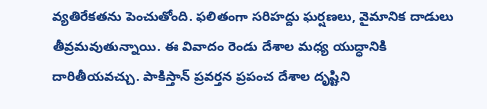వ్యతిరేకతను పెంచుతోంది. ఫలితంగా సరిహద్దు ఘర్షణలు, వైమానిక దాడులు తీవ్రమవుతున్నాయి. ఈ వివాదం రెండు దేశాల మధ్య యుద్ధానికి దారితీయవచ్చు. పాకిస్తాన్ ప్రవర్తన ప్రపంచ దేశాల దృష్టిని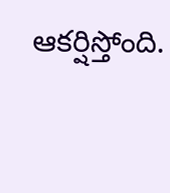ఆకర్షిస్తోంది.